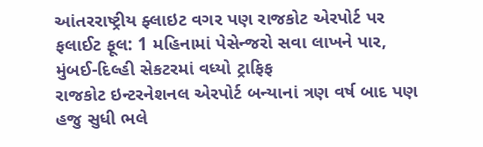આંતરરાષ્ટ્રીય ફ્લાઇટ વગર પણ રાજકોટ એરપોર્ટ પર ફલાઈટ ફૂલ: 1 મહિનામાં પેસેન્જરો સવા લાખને પાર, મુંબઈ-દિલ્હી સેકટરમાં વધ્યો ટ્રાફિફ
રાજકોટ ઇન્ટરનેશનલ એરપોર્ટ બન્યાનાં ત્રણ વર્ષ બાદ પણ હજુ સુધી ભલે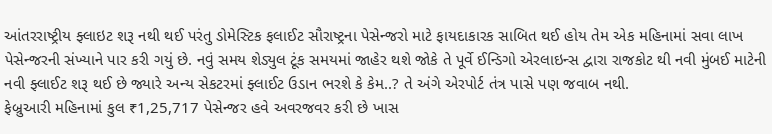આંતરરાષ્ટ્રીય ફ્લાઇટ શરૂ નથી થઈ પરંતુ ડોમેસ્ટિક ફલાઈટ સૌરાષ્ટ્રના પેસેન્જરો માટે ફાયદાકારક સાબિત થઈ હોય તેમ એક મહિનામાં સવા લાખ પેસેન્જરની સંખ્યાને પાર કરી ગયું છે. નવું સમય શેડ્યુલ ટૂંક સમયમાં જાહેર થશે જોકે તે પૂર્વે ઈન્ડિગો એરલાઇન્સ દ્વારા રાજકોટ થી નવી મુંબઈ માટેની નવી ફ્લાઈટ શરૂ થઈ છે જ્યારે અન્ય સેકટરમાં ફ્લાઈટ ઉડાન ભરશે કે કેમ..? તે અંગે એરપોર્ટ તંત્ર પાસે પણ જવાબ નથી.
ફેબ્રુઆરી મહિનામાં કુલ ₹1,25,717 પેસેન્જર હવે અવરજવર કરી છે ખાસ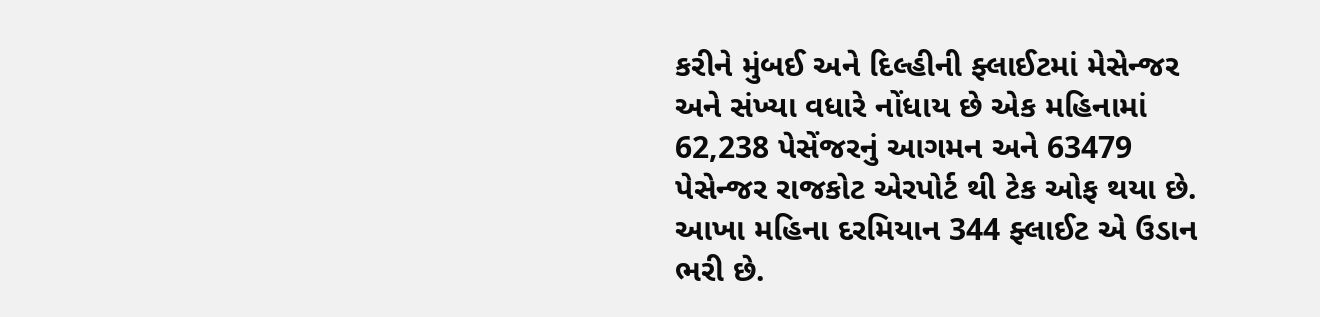કરીને મુંબઈ અને દિલ્હીની ફ્લાઈટમાં મેસેન્જર અને સંખ્યા વધારે નોંધાય છે એક મહિનામાં 62,238 પેસેંજરનું આગમન અને 63479 પેસેન્જર રાજકોટ એરપોર્ટ થી ટેક ઓફ થયા છે. આખા મહિના દરમિયાન 344 ફ્લાઈટ એ ઉડાન ભરી છે.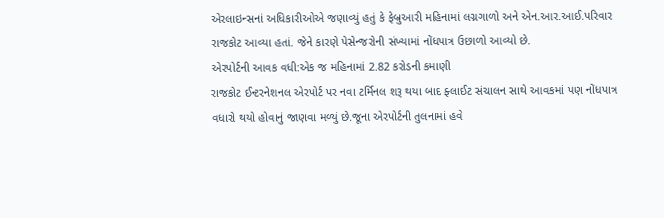એરલાઇન્સનાં અધિકારીઓએ જણાવ્યું હતું કે ફેબ્રુઆરી મહિનામાં લગ્નગાળો અને એન.આર.આઈ.પરિવાર રાજકોટ આવ્યા હતાં. જેને કારણે પેસેન્જરોની સંખ્યામાં નોંધપાત્ર ઉછાળો આવ્યો છે.
એરપોર્ટની આવક વધી:એક જ મહિનામાં 2.82 કરોડની કમાણી
રાજકોટ ઈન્ટરનેશનલ એરપોર્ટ પર નવા ટર્મિનલ શરૂ થયા બાદ ફ્લાઈટ સંચાલન સાથે આવકમાં પણ નોંધપાત્ર વધારો થયો હોવાનું જાણવા મળ્યું છે.જૂના એરપોર્ટની તુલનામાં હવે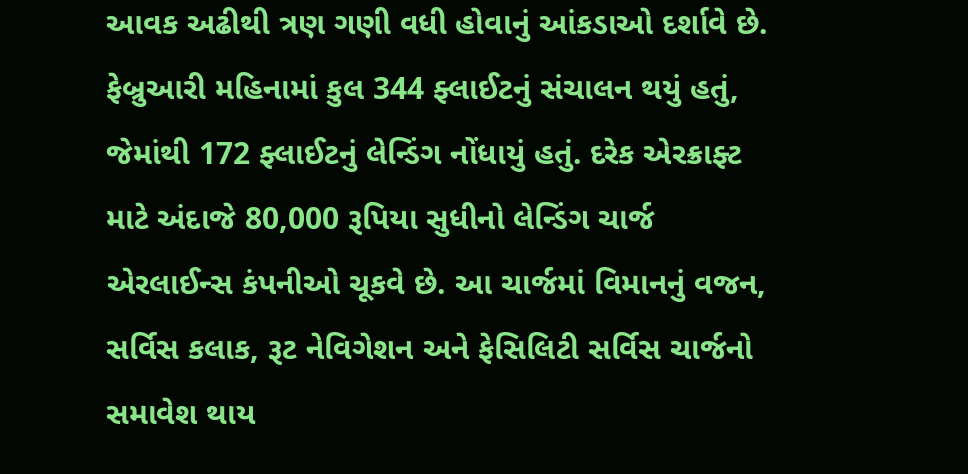આવક અઢીથી ત્રણ ગણી વધી હોવાનું આંકડાઓ દર્શાવે છે. ફેબ્રુઆરી મહિનામાં કુલ 344 ફ્લાઈટનું સંચાલન થયું હતું, જેમાંથી 172 ફ્લાઈટનું લેન્ડિંગ નોંધાયું હતું. દરેક એરક્રાફ્ટ માટે અંદાજે 80,000 રૂપિયા સુધીનો લેન્ડિંગ ચાર્જ એરલાઈન્સ કંપનીઓ ચૂકવે છે. આ ચાર્જમાં વિમાનનું વજન, સર્વિસ કલાક, રૂટ નેવિગેશન અને ફેસિલિટી સર્વિસ ચાર્જનો સમાવેશ થાય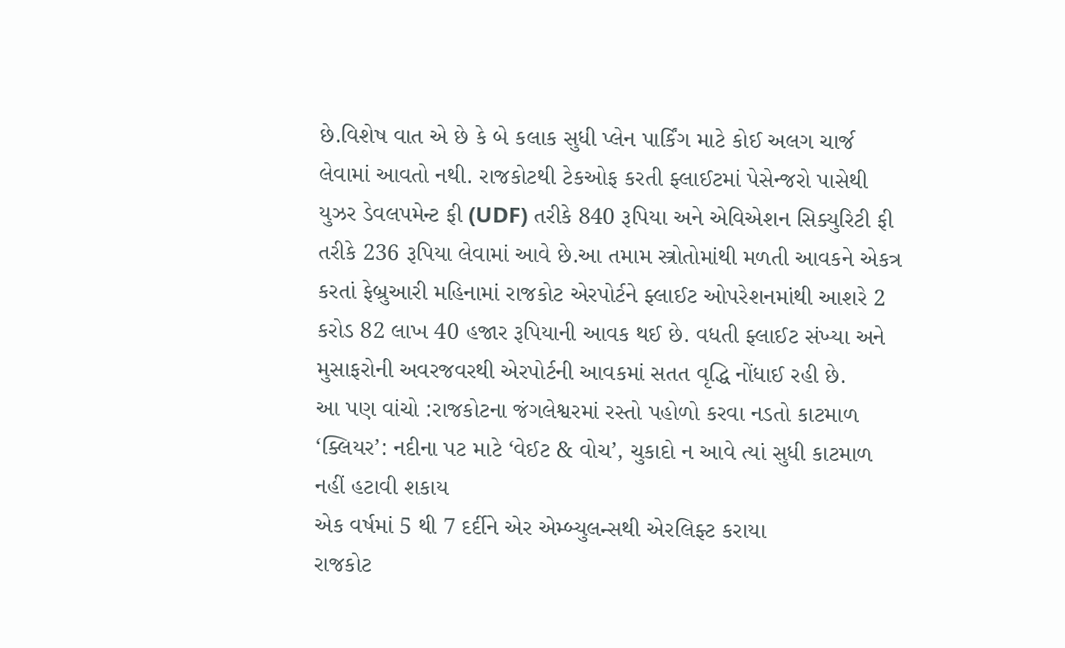છે.વિશેષ વાત એ છે કે બે કલાક સુધી પ્લેન પાર્કિંગ માટે કોઈ અલગ ચાર્જ લેવામાં આવતો નથી. રાજકોટથી ટેકઓફ કરતી ફ્લાઈટમાં પેસેન્જરો પાસેથી યુઝર ડેવલપમેન્ટ ફી (UDF) તરીકે 840 રૂપિયા અને એવિએશન સિક્યુરિટી ફી તરીકે 236 રૂપિયા લેવામાં આવે છે.આ તમામ સ્ત્રોતોમાંથી મળતી આવકને એકત્ર કરતાં ફેબ્રુઆરી મહિનામાં રાજકોટ એરપોર્ટને ફ્લાઈટ ઓપરેશનમાંથી આશરે 2 કરોડ 82 લાખ 40 હજાર રૂપિયાની આવક થઈ છે. વધતી ફ્લાઈટ સંખ્યા અને મુસાફરોની અવરજવરથી એરપોર્ટની આવકમાં સતત વૃદ્ધિ નોંધાઈ રહી છે.
આ પણ વાંચો :રાજકોટના જંગલેશ્વરમાં રસ્તો પહોળો કરવા નડતો કાટમાળ ‘ક્લિયર’: નદીના પટ માટે ‘વેઈટ & વોચ’, ચુકાદો ન આવે ત્યાં સુધી કાટમાળ નહીં હટાવી શકાય
એક વર્ષમાં 5 થી 7 દર્દીને એર એમ્બ્યુલન્સથી એરલિફ્ટ કરાયા
રાજકોટ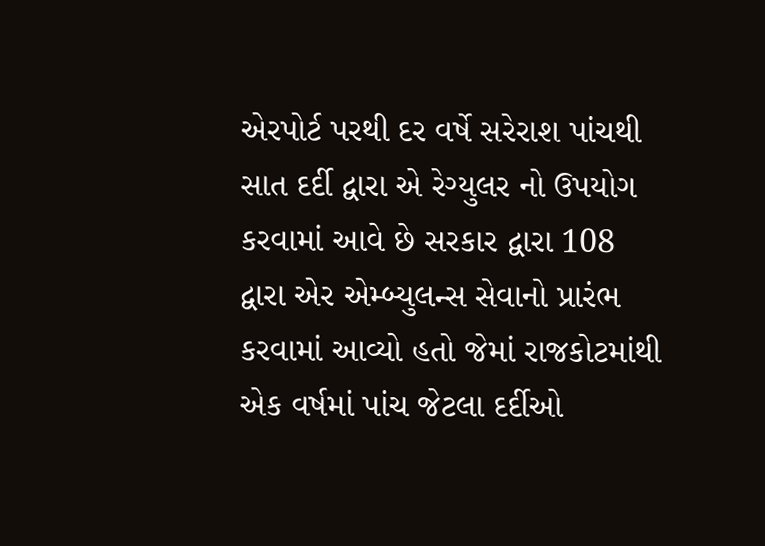એરપોર્ટ પરથી દર વર્ષે સરેરાશ પાંચથી સાત દર્દી દ્વારા એ રેગ્યુલર નો ઉપયોગ કરવામાં આવે છે સરકાર દ્વારા 108 દ્વારા એર એમ્બ્યુલન્સ સેવાનો પ્રારંભ કરવામાં આવ્યો હતો જેમાં રાજકોટમાંથી એક વર્ષમાં પાંચ જેટલા દર્દીઓ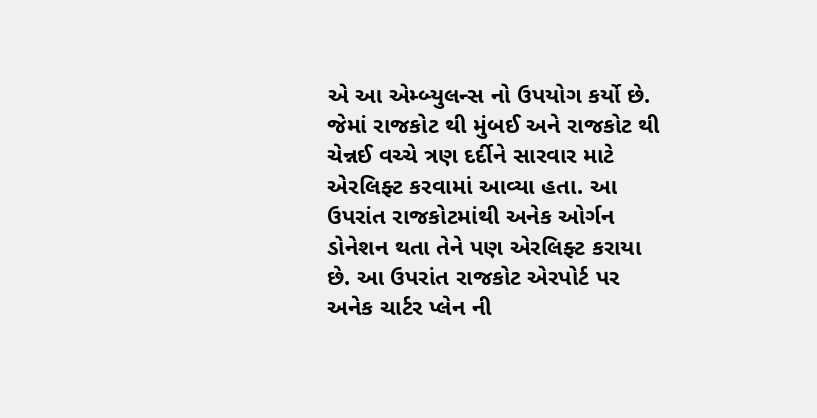એ આ એમ્બ્યુલન્સ નો ઉપયોગ કર્યો છે. જેમાં રાજકોટ થી મુંબઈ અને રાજકોટ થી ચેન્નઈ વચ્ચે ત્રણ દર્દીને સારવાર માટે એરલિફ્ટ કરવામાં આવ્યા હતા. આ ઉપરાંત રાજકોટમાંથી અનેક ઓર્ગન ડોનેશન થતા તેને પણ એરલિફ્ટ કરાયા છે. આ ઉપરાંત રાજકોટ એરપોર્ટ પર અનેક ચાર્ટર પ્લેન ની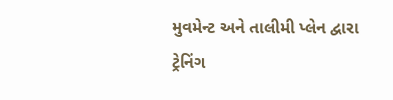મુવમેન્ટ અને તાલીમી પ્લેન દ્વારા ટ્રેનિંગ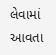લેવામાં આવતા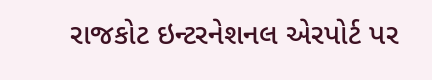રાજકોટ ઇન્ટરનેશનલ એરપોર્ટ પર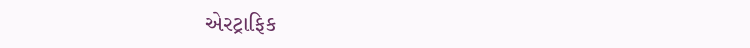એરટ્રાફિક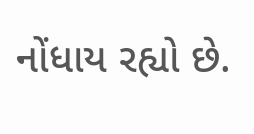નોંધાય રહ્યો છે.